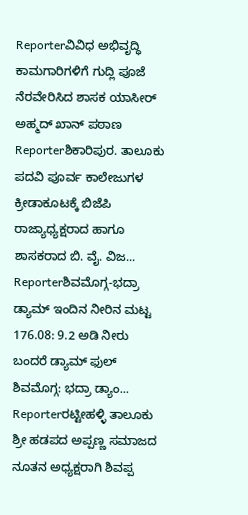Reporterವಿವಿಧ ಅಭಿವೃದ್ಧಿ ಕಾಮಗಾರಿಗಳಿಗೆ ಗುದ್ಲಿ ಪೂಜೆ ನೆರವೇರಿಸಿದ ಶಾಸಕ ಯಾಸೀರ್ ಅಹ್ಮದ್ ಖಾನ್ ಪಠಾಣ
Reporterಶಿಕಾರಿಪುರ. ತಾಲೂಕು ಪದವಿ ಪೂರ್ವ ಕಾಲೇಜುಗಳ ಕ್ರೀಡಾಕೂಟಕ್ಕೆ ಬಿಜೆಪಿ ರಾಜ್ಯಾಧ್ಯಕ್ಷರಾದ ಹಾಗೂ ಶಾಸಕರಾದ ಬಿ. ವೈ. ವಿಜ...
Reporterಶಿವಮೊಗ್ಗ-ಭದ್ರಾ ಡ್ಯಾಮ್ ಇಂದಿನ ನೀರಿನ ಮಟ್ಟ 176.08: 9.2 ಅಡಿ ನೀರು ಬಂದರೆ ಡ್ಯಾಮ್ ಫುಲ್ ಶಿವಮೊಗ್ಗ: ಭದ್ರಾ ಡ್ಯಾಂ...
Reporterರಟ್ಟೀಹಳ್ಳಿ ತಾಲೂಕು ಶ್ರೀ ಹಡಪದ ಅಪ್ಪಣ್ಣ ಸಮಾಜದ ನೂತನ ಅಧ್ಯಕ್ಷರಾಗಿ ಶಿವಪ್ಪ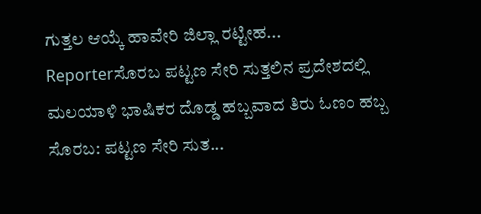ಗುತ್ತಲ ಆಯ್ಕೆ ಹಾವೇರಿ ಜಿಲ್ಲಾ ರಟ್ಟೀಹ...
Reporterಸೊರಬ ಪಟ್ಟಣ ಸೇರಿ ಸುತ್ತಲಿನ ಪ್ರದೇಶದಲ್ಲಿ ಮಲಯಾಳಿ ಭಾಷಿಕರ ದೊಡ್ಡ ಹಬ್ಬವಾದ ತಿರು ಓಣಂ ಹಬ್ಬ ಸೊರಬ: ಪಟ್ಟಣ ಸೇರಿ ಸುತ...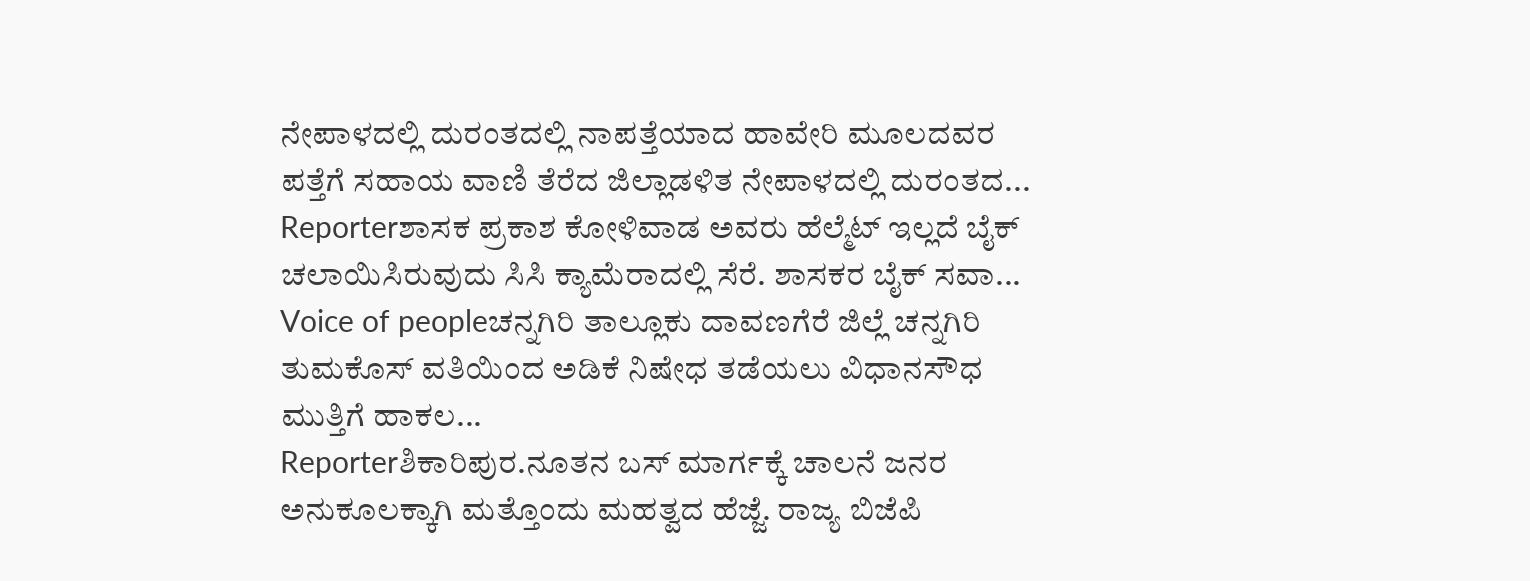ನೇಪಾಳದಲ್ಲಿ ದುರಂತದಲ್ಲಿ ನಾಪತ್ತೆಯಾದ ಹಾವೇರಿ ಮೂಲದವರ ಪತ್ತೆಗೆ ಸಹಾಯ ವಾಣಿ ತೆರೆದ ಜಿಲ್ಲಾಡಳಿತ ನೇಪಾಳದಲ್ಲಿ ದುರಂತದ...
Reporterಶಾಸಕ ಪ್ರಕಾಶ ಕೋಳಿವಾಡ ಅವರು ಹೆಲ್ಮೆಟ್ ಇಲ್ಲದೆ ಬೈಕ್ ಚಲಾಯಿಸಿರುವುದು ಸಿಸಿ ಕ್ಯಾಮೆರಾದಲ್ಲಿ ಸೆರೆ. ಶಾಸಕರ ಬೈಕ್ ಸವಾ...
Voice of peopleಚನ್ನಗಿರಿ ತಾಲ್ಲೂಕು ದಾವಣಗೆರೆ ಜಿಲ್ಲೆ ಚನ್ನಗಿರಿ ತುಮಕೊಸ್ ವತಿಯಿಂದ ಅಡಿಕೆ ನಿಷೇಧ ತಡೆಯಲು ವಿಧಾನಸೌಧ ಮುತ್ತಿಗೆ ಹಾಕಲ...
Reporterಶಿಕಾರಿಪುರ.ನೂತನ ಬಸ್ ಮಾರ್ಗಕ್ಕೆ ಚಾಲನೆ ಜನರ ಅನುಕೂಲಕ್ಕಾಗಿ ಮತ್ತೊಂದು ಮಹತ್ವದ ಹೆಜ್ಜೆ. ರಾಜ್ಯ ಬಿಜೆಪಿ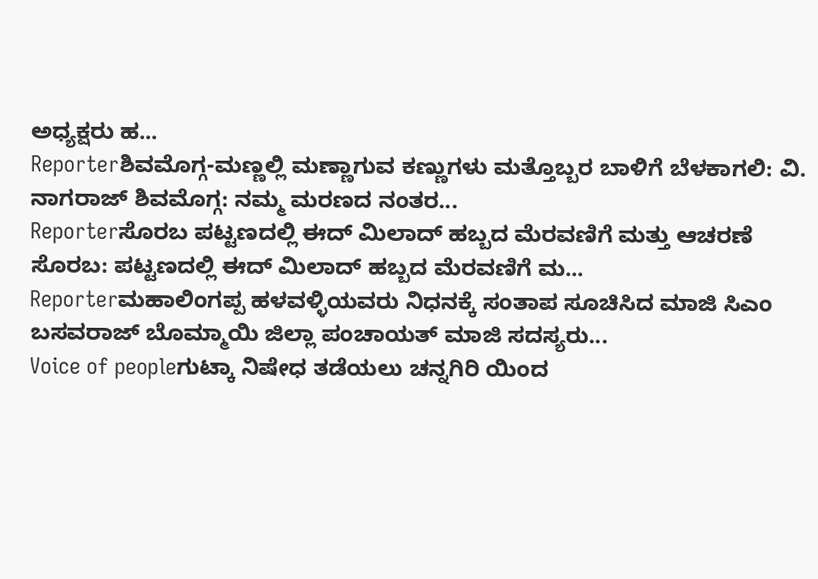ಅಧ್ಯಕ್ಷರು ಹ...
Reporterಶಿವಮೊಗ್ಗ-ಮಣ್ಣಲ್ಲಿ ಮಣ್ಣಾಗುವ ಕಣ್ಣುಗಳು ಮತ್ತೊಬ್ಬರ ಬಾಳಿಗೆ ಬೆಳಕಾಗಲಿ: ವಿ. ನಾಗರಾಜ್ ಶಿವಮೊಗ್ಗ: ನಮ್ಮ ಮರಣದ ನಂತರ...
Reporterಸೊರಬ ಪಟ್ಟಣದಲ್ಲಿ ಈದ್ ಮಿಲಾದ್ ಹಬ್ಬದ ಮೆರವಣಿಗೆ ಮತ್ತು ಆಚರಣೆ ಸೊರಬ: ಪಟ್ಟಣದಲ್ಲಿ ಈದ್ ಮಿಲಾದ್ ಹಬ್ಬದ ಮೆರವಣಿಗೆ ಮ...
Reporterಮಹಾಲಿಂಗಪ್ಪ ಹಳವಳ್ಳಿಯವರು ನಿಧನಕ್ಕೆ ಸಂತಾಪ ಸೂಚಿಸಿದ ಮಾಜಿ ಸಿಎಂ ಬಸವರಾಜ್ ಬೊಮ್ಮಾಯಿ ಜಿಲ್ಲಾ ಪಂಚಾಯತ್ ಮಾಜಿ ಸದಸ್ಯರು...
Voice of peopleಗುಟ್ಕಾ ನಿಷೇಧ ತಡೆಯಲು ಚನ್ನಗಿರಿ ಯಿಂದ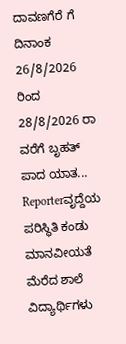ದಾವಣಗೆರೆ ಗೆ ದಿನಾಂಕ 26/8/2026 ರಿಂದ 28/8/2026 ರಾ ವರೆಗೆ ಬೃಹತ್ ಪಾದ ಯಾತ...
Reporterವೃದ್ದೆಯ ಪರಿಸ್ಥಿತಿ ಕಂಡು ಮಾನವೀಯತೆ ಮೆರೆದ ಶಾಲೆ ವಿದ್ಯಾರ್ಥಿಗಳು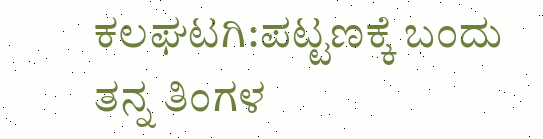ಕಲಘಟಗಿ:ಪಟ್ಟಣಕ್ಕೆ ಬಂದು ತನ್ನ ತಿಂಗಳ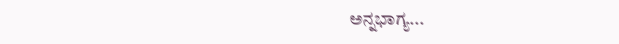ಅನ್ನಭಾಗ್ಯ...